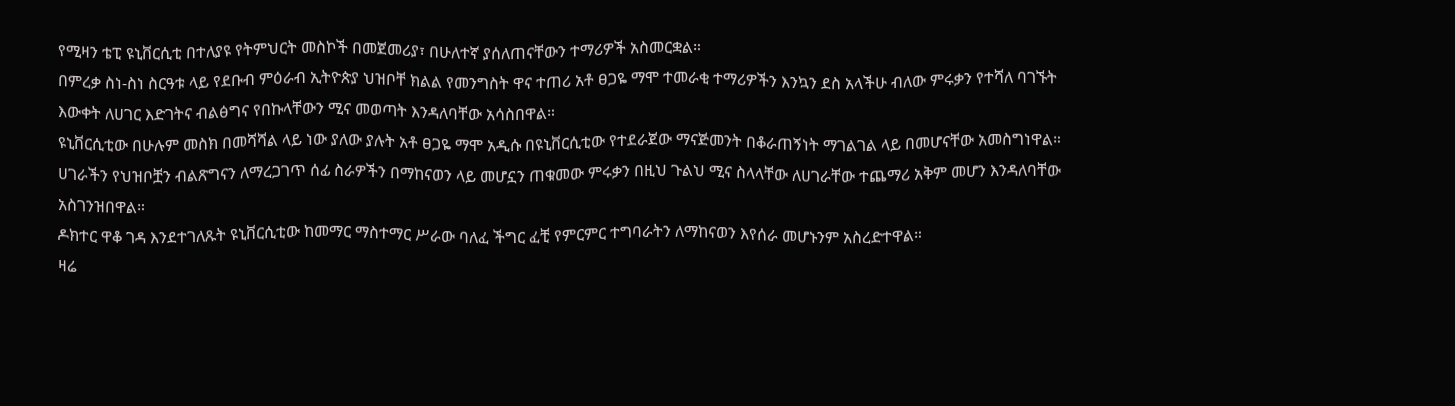የሚዛን ቴፒ ዩኒቨርሲቲ በተለያዩ የትምህርት መስኮች በመጀመሪያ፣ በሁለተኛ ያሰለጠናቸውን ተማሪዎች አስመርቋል።
በምረቃ ስነ-ስነ ስርዓቱ ላይ የደቡብ ምዕራብ ኢትዮጵያ ህዝቦቸ ክልል የመንግስት ዋና ተጠሪ አቶ ፀጋዬ ማሞ ተመራቂ ተማሪዎችን እንኳን ደስ አላችሁ ብለው ምሩቃን የተሻለ ባገኙት እውቀት ለሀገር እድገትና ብልፅግና የበኩላቸውን ሚና መወጣት እንዳለባቸው አሳስበዋል።
ዩኒቨርሲቲው በሁሉም መስክ በመሻሻል ላይ ነው ያለው ያሉት አቶ ፀጋዬ ማሞ አዲሱ በዩኒቨርሲቲው የተደራጀው ማናጅመንት በቆራጠኝነት ማገልገል ላይ በመሆናቸው አመስግነዋል።
ሀገራችን የህዝቦቿን ብልጽግናን ለማረጋገጥ ሰፊ ስራዎችን በማከናወን ላይ መሆኗን ጠቁመው ምሩቃን በዚህ ጉልህ ሚና ስላላቸው ለሀገራቸው ተጨማሪ አቅም መሆን እንዳለባቸው አስገንዝበዋል።
ዶክተር ዋቆ ገዳ እንደተገለጹት ዩኒቨርሲቲው ከመማር ማስተማር ሥራው ባለፈ ችግር ፈቺ የምርምር ተግባራትን ለማከናወን እየሰራ መሆኑንም አስረድተዋል።
ዛሬ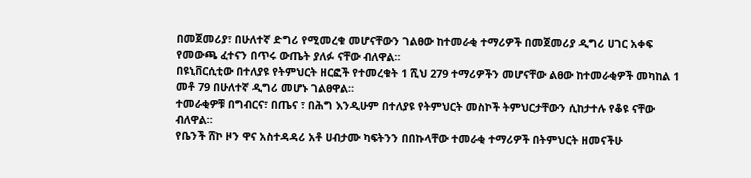በመጀመሪያ፣ በሁለተኛ ድግሪ የሚመረቁ መሆናቸውን ገልፀው ከተመራቂ ተማሪዎች በመጀመሪያ ዲግሪ ሀገር አቀፍ የመውጫ ፈተናን በጥሩ ውጤት ያለፉ ናቸው ብለዋል።
በዩኒቨርሲቲው በተለያዩ የትምህርት ዘርፎች የተመረቁት 1 ሺህ 279 ተማሪዎችን መሆናቸው ልፀው ከተመራቂዎች መካከል 1 መቶ 79 በሁለተኛ ዲግሪ መሆኑ ገልፀዋል።
ተመራቂዎቹ በግብርና፣ በጤና ፣ በሕግ እንዲሁም በተለያዩ የትምህርት መስኮች ትምህርታቸውን ሲከታተሉ የቆዩ ናቸው ብለዋል።
የቤንች ሸኮ ዞን ዋና አስተዳዳሪ አቶ ሀብታሙ ካፍትንን በበኩላቸው ተመራቂ ተማሪዎች በትምህርት ዘመናችሁ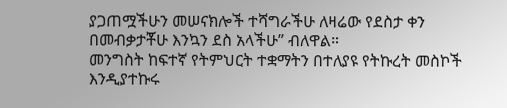ያጋጠሟችሁን መሠናክሎች ተሻግራችሁ ለዛሬው የደስታ ቀን በመብቃታቾሁ እንኳን ደስ አላችሁ” ብለዋል።
መንግስት ከፍተኛ የትምህርት ተቋማትን በተለያዩ የትኩረት መስኮች እንዲያተኩሩ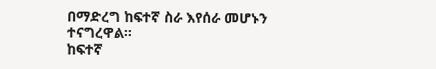በማድረግ ከፍተኛ ስራ እየሰራ መሆኑን ተናግረዋል።
ከፍተኛ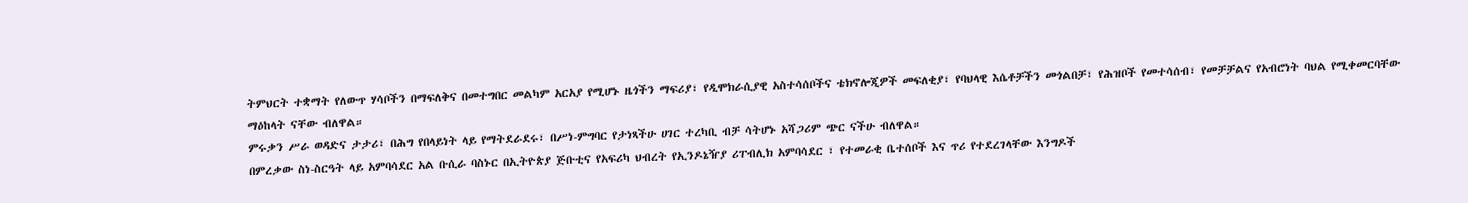ትምህርት ተቋማት የለውጥ ሃሳቦችን በማፍለቅና በመተግበር መልካም አርአያ የሚሆኑ ዜጎችን ማፍሪያ፣ የዲሞክራሲያዊ አስተሳሰቦችና ቴክኖሎጂዎች መፍለቂያ፣ የባህላዊ እሴቶቻችን መጎልበቻ፣ የሕዝቦች የመተሳሰብ፣ የመቻቻልና የአብሮነት ባህል የሚቀመርባቸው ማዕከላት ናቸው ብለዋል።
ምሩቃን ሥራ ወዳድና ታታሪ፣ በሕግ የበላይነት ላይ የማትደራደሩ፣ በሥነ-ምግባር የታነጻችሁ ሀገር ተረካቢ ብቻ ሳትሆኑ አሻጋሪም ጭር ናችሁ ብለዋል።
በምረቃው ስነ-ስርዓት ላይ አምባሳደር አል ቡሲራ ባስኑር በኢትዮጵያ ጅቡቲና የአፍሪካ ህብረት የኢንዶኔዥያ ሪፐብሊክ አምባሳደር ፣ የተመራቂ ቤተሰቦች እና ጥሪ የተደረገላቸው እንግዶች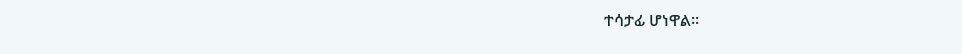ተሳታፊ ሆነዋል።